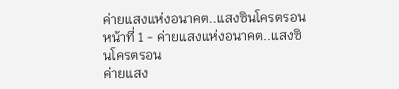ค่ายแสงแห่งอนาคต..แสงซินโครตรอน
หน้าที่ 1 - ค่ายแสงแห่งอนาคต..แสงซินโครตรอน
ค่ายแสง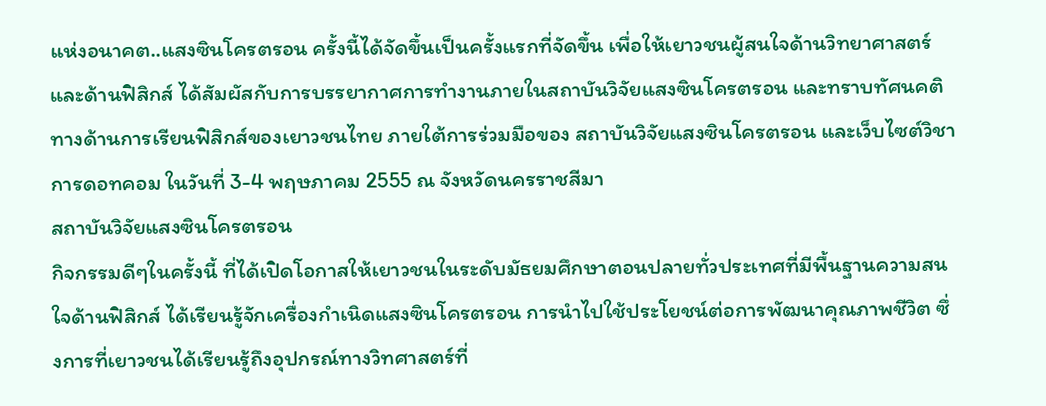แห่งอนาคต..แสงซินโครตรอน ครั้งนี้ได้จัดขึ้นเป็นครั้งแรกที่จัดขึ้น เพื่อให้เยาวชนผู้สนใจด้านวิทยาศาสตร์ และด้านฟิสิกส์ ได้สัมผัสกับการบรรยากาศการทำงานภายในสถาบันวิจัยแสงซินโครตรอน และทราบทัศนคติทางด้านการเรียนฟิสิกส์ของเยาวชนไทย ภายใต้การร่วมมือของ สถาบันวิจัยแสงซินโครตรอน และเว็บไซต์วิชาการดอทคอม ในวันที่ 3-4 พฤษภาคม 2555 ณ จังหวัดนครราชสีมา
สถาบันวิจัยแสงซินโครตรอน
กิจกรรมดีๆในครั้งนี้ ที่ได้เปิดโอกาสให้เยาวชนในระดับมัธยมศึกษาตอนปลายทั่วประเทศที่มีพื้นฐานความสนใจด้านฟิสิกส์ ได้เรียนรู้จักเครื่องกำเนิดแสงซินโครตรอน การนำไปใช้ประโยชน์ต่อการพัฒนาคุณภาพชีวิต ซึ่งการที่เยาวชนได้เรียนรู้ถึงอุปกรณ์ทางวิทศาสตร์ที่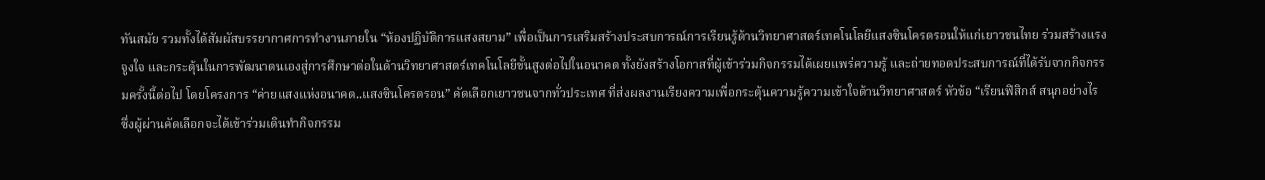ทันสมัย รวมทั้งได้สัมผัสบรรยากาศการทำงานภายใน “ห้องปฏิบัติการแสงสยาม” เพื่อเป็นการเสริมสร้างประสบการณ์การเรียนรู้ด้านวิทยาศาสตร์เทคโนโลยีแสงซินโครตรอนให้แก่เยาวชนไทย ร่วมสร้างแรงจูงใจ และกระตุ้นในการพัฒนาตนเองสู่การศึกษาต่อในด้านวิทยาศาสตร์เทคโนโลยีขั้นสูงต่อไปในอนาคต ทั้งยังสร้างโอกาสที่ผู้เข้าร่วมกิจกรรมได้เผยแพร่ความรู้ และถ่ายทอดประสบการณ์ที่ได้รับจากกิจกรรมครั้งนี้ต่อไป โดยโครงการ “ค่ายแสงแห่งอนาคต..แสงซินโครตรอน” คัดเลือกเยาวชนจากทั่วประเทศ ที่ส่งผลงานเรียงความเพื่อกระตุ้นความรู้ความเข้าใจด้านวิทยาศาสตร์ หัวข้อ “เรียนฟิสิกส์ สนุกอย่างไร ซึ่งผู้ผ่านคัดเลือกจะได้เข้าร่วมเดินทำกิจกรรม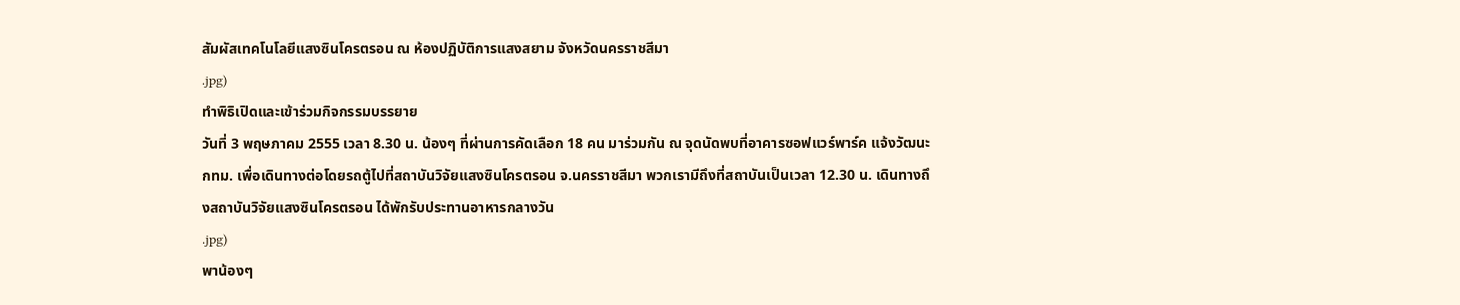สัมผัสเทคโนโลยีแสงซินโครตรอน ณ ห้องปฏิบัติการแสงสยาม จังหวัดนครราชสีมา
.jpg)
ทำพิธิเปิดและเข้าร่วมกิจกรรมบรรยาย
วันที่ 3 พฤษภาคม 2555 เวลา 8.30 น. น้องๆ ที่ผ่านการคัดเลือก 18 คน มาร่วมกัน ณ จุดนัดพบที่อาคารซอฟแวร์พาร์ค แจ้งวัฒนะ กทม. เพื่อเดินทางต่อโดยรถตู้ไปที่สถาบันวิจัยแสงซินโครตรอน จ.นครราชสีมา พวกเรามีถึงที่สถาบันเป็นเวลา 12.30 น. เดินทางถึงสถาบันวิจัยแสงซินโครตรอน ได้พักรับประทานอาหารกลางวัน
.jpg)
พาน้องๆ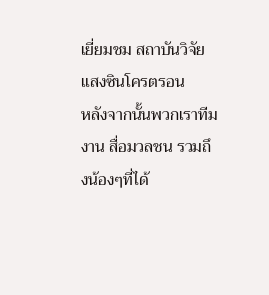เยี่ยมชม สถาบันวิจัยแสงซินโครตรอน
หลังจากนั้นพวกเราทีมงาน สื่อมวลชน รวมถึงน้องๆที่ได้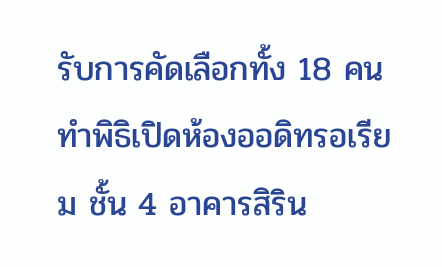รับการคัดเลือกทั้ง 18 คน ทำพิธิเปิดห้องออดิทรอเรียม ชั้น 4 อาคารสิริน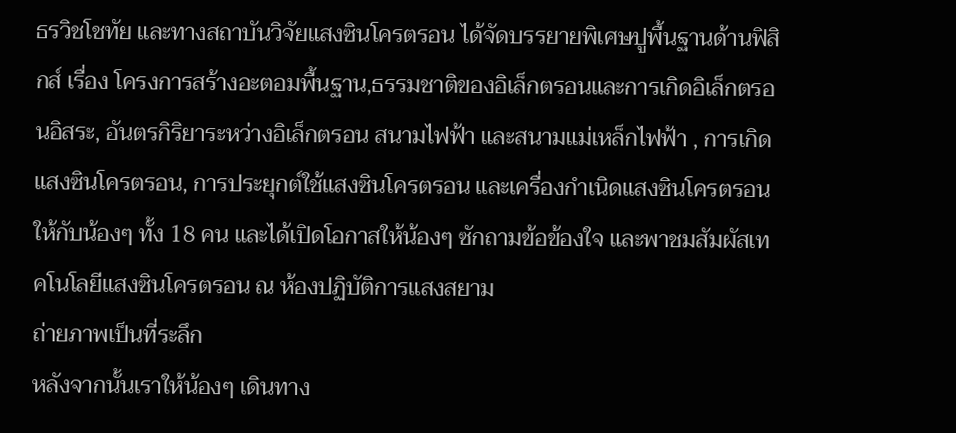ธรวิชโชทัย และทางสถาบันวิจัยแสงซินโครตรอน ได้จัดบรรยายพิเศษปูพื้นฐานด้านฟิสิกส์ เรื่อง โครงการสร้างอะตอมพื้นฐาน,ธรรมชาติของอิเล็กตรอนและการเกิดอิเล็กตรอนอิสระ, อันตรกิริยาระหว่างอิเล็กตรอน สนามไฟฟ้า และสนามแม่เหล็กไฟฟ้า , การเกิดแสงซินโครตรอน, การประยุกต์ใช้แสงซินโครตรอน และเครื่องกำเนิดแสงซินโครตรอน ให้กับน้องๆ ทั้ง 18 คน และได้เปิดโอกาสให้น้องๆ ซักถามข้อข้องใจ และพาชมสัมผัสเทคโนโลยีแสงซินโครตรอน ณ ห้องปฏิบัติการแสงสยาม
ถ่ายภาพเป็นที่ระลึก
หลังจากนั้นเราให้น้องๆ เดินทาง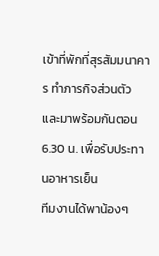เข้าที่พักที่สุรสัมมนาคาร ทำภารกิจส่วนตัว และมาพร้อมกันตอน 6.30 น. เพื่อรับประทานอาหารเย็น
ทีมงานได้พาน้องๆ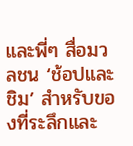และพี่ๆ สื่อมวลชน ‘ช้อปและชิม’ สำหรับของที่ระลึกและ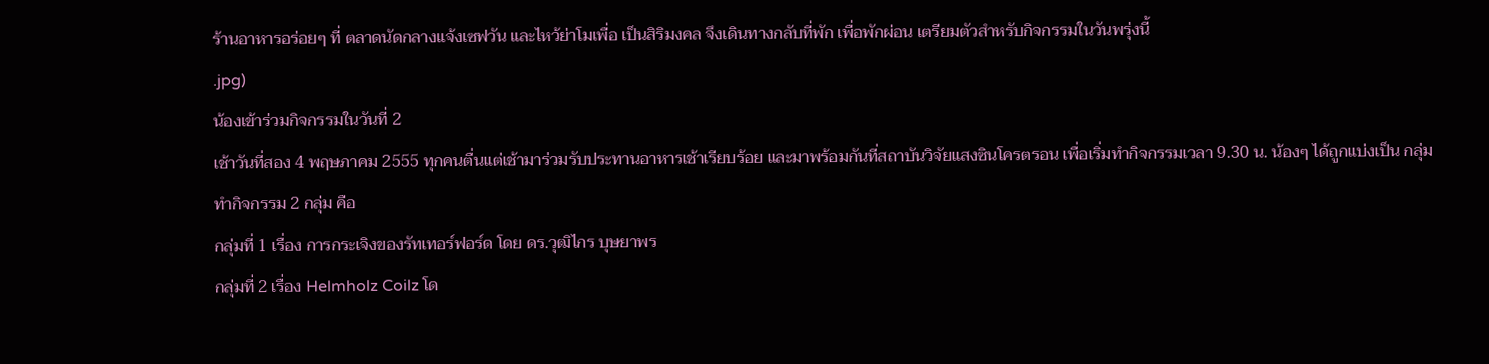ร้านอาหารอร่อยๆ ที่ ตลาดนัดกลางแจ้งเซฟวัน และไหว้ย่าโมเพื่อ เป็นสิริมงคล จึงเดินทางกลับที่พัก เพื่อพักผ่อน เตรียมตัวสำหรับกิจกรรมในวันพรุ่งนี้
.jpg)
น้องเข้าร่วมกิจกรรมในวันที่ 2
เช้าวันที่สอง 4 พฤษภาคม 2555 ทุกคนตื่นแต่เช้ามาร่วมรับประทานอาหารเช้าเรียบร้อย และมาพร้อมกันที่สถาบันวิจัยแสงซินโครตรอน เพื่อเริ่มทำกิจกรรมเวลา 9.30 น. น้องๆ ได้ถูกแบ่งเป็น กลุ่มทำกิจกรรม 2 กลุ่ม คือ
กลุ่มที่ 1 เรื่อง การกระเจิงของรัทเทอร์ฟอร์ด โดย ดร.วุฒิไกร บุษยาพร
กลุ่มที่ 2 เรื่อง Helmholz Coilz โด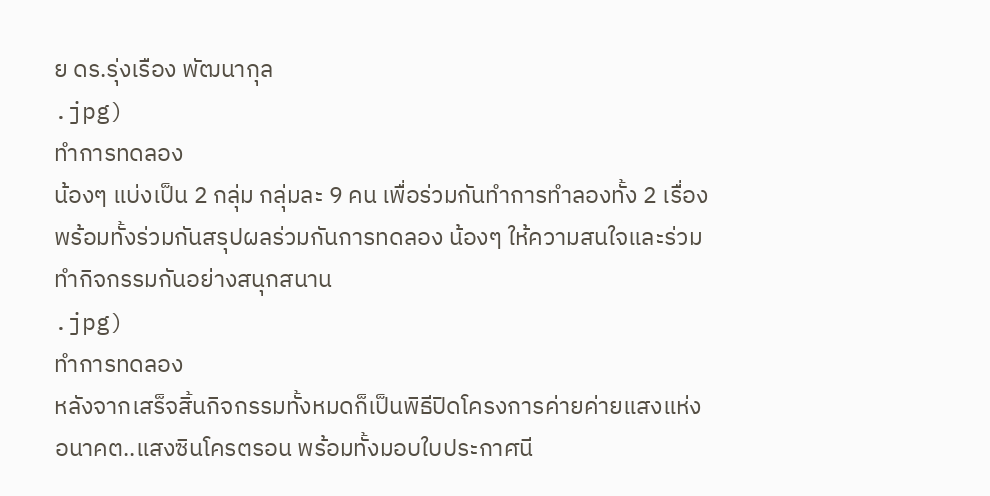ย ดร.รุ่งเรือง พัฒนากุล
.jpg)
ทำการทดลอง
น้องๆ แบ่งเป็น 2 กลุ่ม กลุ่มละ 9 คน เพื่อร่วมกันทำการทำลองทั้ง 2 เรื่อง พร้อมทั้งร่วมกันสรุปผลร่วมกันการทดลอง น้องๆ ให้ความสนใจและร่วมทำกิจกรรมกันอย่างสนุกสนาน
.jpg)
ทำการทดลอง
หลังจากเสร็จสิ้นกิจกรรมทั้งหมดก็เป็นพิธีปิดโครงการค่ายค่ายแสงแห่งอนาคต..แสงซินโครตรอน พร้อมทั้งมอบใบประกาศนี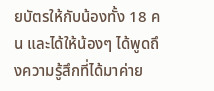ยบัตรให้กับน้องทั้ง 18 คน และได้ให้น้องๆ ได้พูดถึงความรู้สึกที่ได้มาค่าย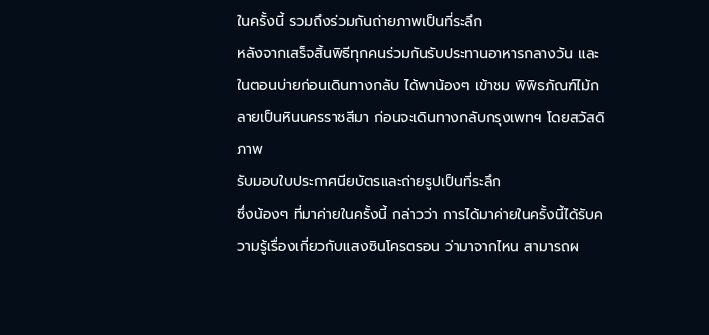ในครั้งนี้ รวมถึงร่วมกันถ่ายภาพเป็นที่ระลึก
หลังจากเสร็จสิ้นพิธีทุกคนร่วมกันรับประทานอาหารกลางวัน และในตอนบ่ายก่อนเดินทางกลับ ได้พาน้องๆ เข้าชม พิพิธภัณฑ์ไม้กลายเป็นหินนครราชสีมา ก่อนจะเดินทางกลับกรุงเพทฯ โดยสวัสดิภาพ
รับมอบใบประกาศนียบัตรและถ่ายรูปเป็นที่ระลึก
ซึ่งน้องๆ ที่มาค่ายในครั้งนี้ กล่าวว่า การได้มาค่ายในครั้งนี้ได้รับความรู้เรื่องเกี่ยวกับแสงซินโครตรอน ว่ามาจากไหน สามารถผ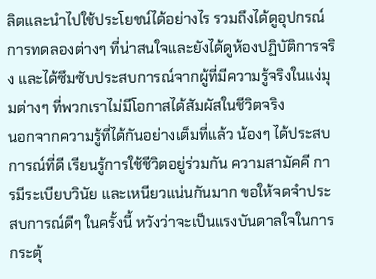ลิตและนำไปใช้ประโยชน์ได้อย่างไร รวมถึงได้ดูอุปกรณ์การทดลองต่างๆ ที่น่าสนใจและยังได้ดูห้องปฏิบัติการจริง และได้ซึมซับประสบการณ์จากผู้ที่มีความรู้จริงในแง่มุมต่างๆ ที่พวกเราไม่มีโอกาสได้สัมผัสในชีวิตจริง
นอกจากความรู้ที่ได้กันอย่างเต็มที่แล้ว น้องๆ ได้ประสบการณ์ที่ดี เรียนรู้การใช้ชีวิตอยู่ร่วมกัน ความสามัคคี การมีระเบียบวินัย และเหนียวแน่นกันมาก ขอให้จดจำประสบการณ์ดีๆ ในครั้งนี้ หวังว่าจะเป็นแรงบันดาลใจในการกระตุ้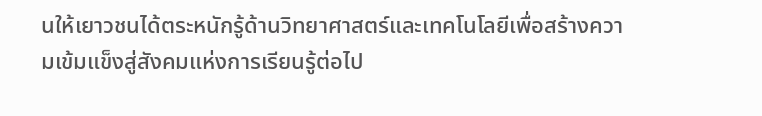นให้เยาวชนได้ตระหนักรู้ด้านวิทยาศาสตร์และเทคโนโลยีเพื่อสร้างความเข้มแข็งสู่สังคมแห่งการเรียนรู้ต่อไป